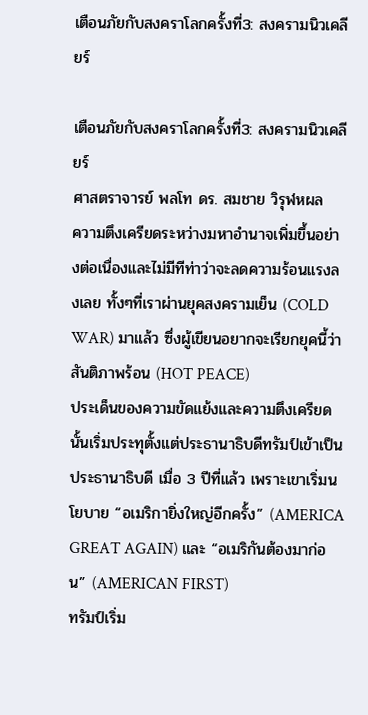เตือนภัยกับสงคราโลกครั้งที่3: สงครามนิวเคลียร์

เตือนภัยกับสงคราโลกครั้งที่3: สงครามนิวเคลียร์
ศาสตราจารย์ พลโท ดร. สมชาย วิรุฬหผล
ความตึงเครียดระหว่างมหาอำนาจเพิ่มขึ้นอย่างต่อเนื่องและไม่มีทีท่าว่าจะลดความร้อนแรงลงเลย ทั้งๆที่เราผ่านยุคสงครามเย็น (COLD WAR) มาแล้ว ซึ่งผู้เขียนอยากจะเรียกยุคนี้ว่า สันติภาพร้อน (HOT PEACE)
ประเด็นของความขัดแย้งและความตึงเครียดนั้นเริ่มประทุตั้งแต่ประธานาธิบดีทรัมป์เข้าเป็นประธานาธิบดี เมื่อ 3 ปีที่แล้ว เพราะเขาเริ่มนโยบาย “อเมริกายิ่งใหญ่อีกครั้ง” (AMERICA GREAT AGAIN) และ “อเมริกันต้องมาก่อน” (AMERICAN FIRST)
ทรัมป์เริ่ม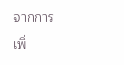จากการเพิ่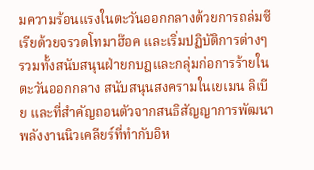มความร้อนแรงในตะวันออกกลางด้วยการถล่มซีเรียด้วยจรวดโทมาฮ๊อค และเริ่มปฏิบัติการต่างๆรวมทั้งสนับสนุนฝ่ายกบฎและกลุ่มก่อการร้ายในตะวันออกกลาง สนับสนุนสงครามในเยเมน ลิเบีย และที่สำคัญถอนตัวจากสนธิสัญญาการพัฒนาพลังงานนิวเคลียร์ที่ทำกับอิห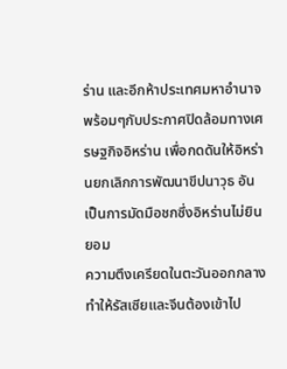ร่าน และอีกห้าประเทศมหาอำนาจ พร้อมๆกับประกาศปิดล้อมทางเศรษฐกิจอิหร่าน เพื่อกดดันให้อิหร่านยกเลิกการพัฒนาขีปนาวุธ อันเป็นการมัดมือชกซึ่งอิหร่านไม่ยินยอม
ความตึงเครียดในตะวันออกกลางทำให้รัสเซียและจีนต้องเข้าไป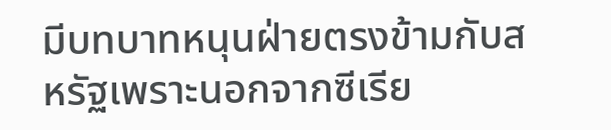มีบทบาทหนุนฝ่ายตรงข้ามกับสหรัฐเพราะนอกจากซีเรีย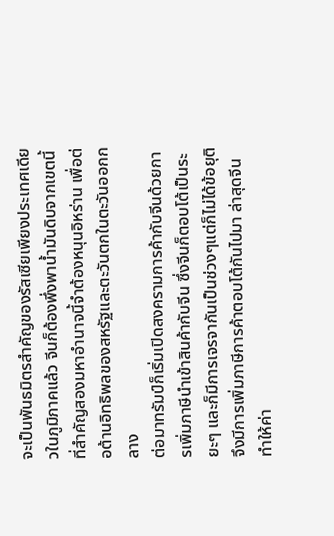จะเป็นพันธมิตรสำคัญของรัสเซียเพียงประเทศเดียวในภูมิภาคแล้ว จีนก็ต้องพึ่งพาน้ำมันดิบจากเขตนี้ที่สำคัญสองมหาอำนาจนี้จำต้องหนุนอิหร่าน เพื่อต่อต้านอิทธิพลของสหรัฐและตะวันตกในตะวันออกกลาง
ต่อมาทรัมป์ก็เริ่มเปิดสงครามการค้ากับจีนด้วยการเพิ่มภาษีนำเข้าสินค้ากับจีน ซึ่งจีนก็ตอบโต้เป็นระยะๆ และก็มีการเจรจากันเป็นช่วงๆแต่ก็ไม่ได้ข้อยุติ จึงมีการเพิ่มภาษีการค้าตอบโต้กันไปมา ล่าสุดจีนทำให้ค่า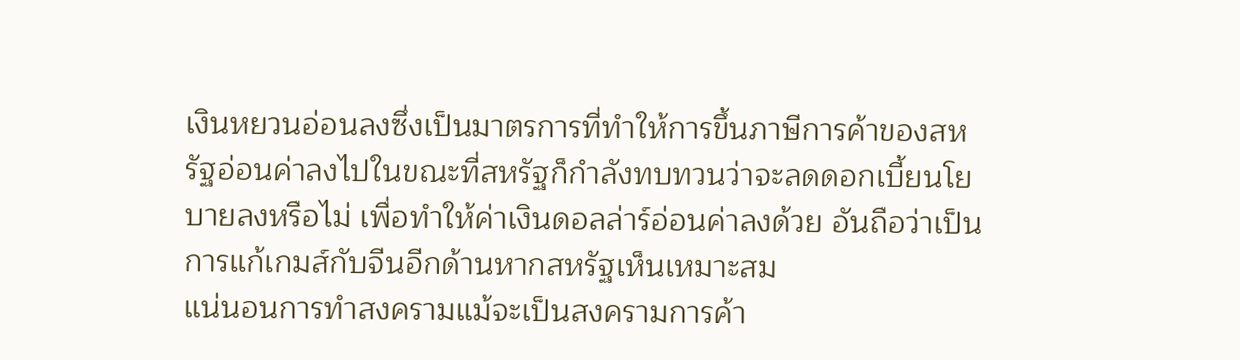เงินหยวนอ่อนลงซึ่งเป็นมาตรการที่ทำให้การขึ้นภาษีการค้าของสหรัฐอ่อนค่าลงไปในขณะที่สหรัฐก็กำลังทบทวนว่าจะลดดอกเบี้ยนโยบายลงหรือไม่ เพื่อทำให้ค่าเงินดอลล่าร์อ่อนค่าลงด้วย อันถือว่าเป็นการแก้เกมส์กับจีนอีกด้านหากสหรัฐเห็นเหมาะสม
แน่นอนการทำสงครามแม้จะเป็นสงครามการค้า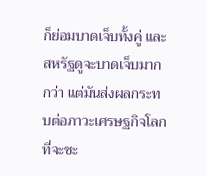ก็ย่อมบาดเจ็บทั้งคู่ และสหรัฐดูจะบาดเจ็บมากกว่า แต่มันส่งผลกระทบต่อภาวะเศรษฐกิจโลกที่จะชะ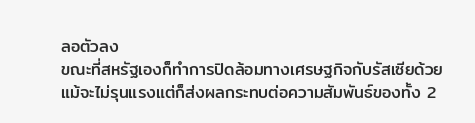ลอตัวลง
ขณะที่สหรัฐเองก็ทำการปิดล้อมทางเศรษฐกิจกับรัสเซียด้วยแม้จะไม่รุนแรงแต่ก็ส่งผลกระทบต่อความสัมพันธ์ของทั้ง 2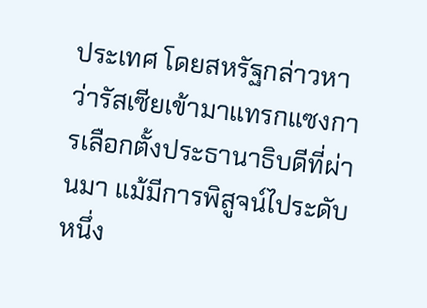ประเทศ โดยสหรัฐกล่าวหาว่ารัสเซียเข้ามาแทรกแซงการเลือกตั้งประธานาธิบดีที่ผ่านมา แม้มีการพิสูจน์ไประดับหนึ่ง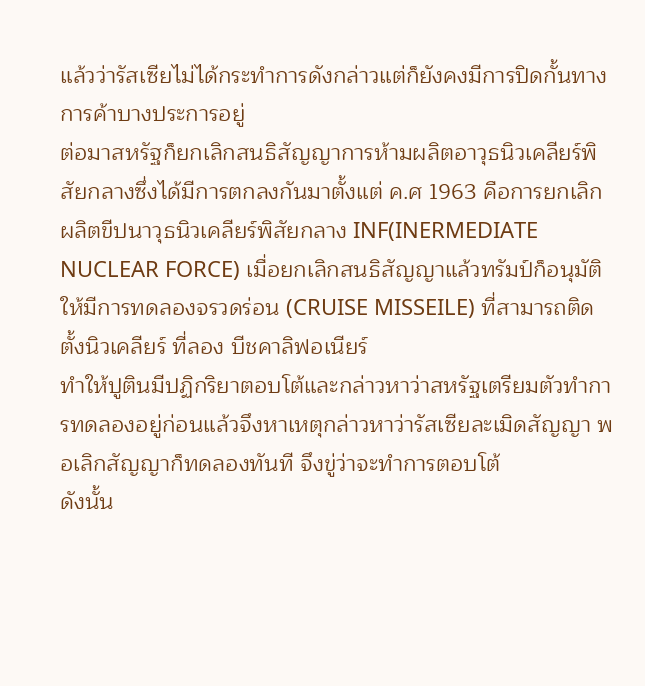แล้วว่ารัสเซียไม่ได้กระทำการดังกล่าวแต่ก็ยังคงมีการปิดกั้นทางการค้าบางประการอยู่
ต่อมาสหรัฐก็ยกเลิกสนธิสัญญาการห้ามผลิตอาวุธนิวเคลียร์พิสัยกลางซึ่งได้มีการตกลงกันมาตั้งแต่ ค.ศ 1963 คือการยกเลิกผลิตขีปนาวุธนิวเคลียร์พิสัยกลาง INF(INERMEDIATE NUCLEAR FORCE) เมื่อยกเลิกสนธิสัญญาแล้วทรัมป์ก็อนุมัติให้มีการทดลองจรวดร่อน (CRUISE MISSEILE) ที่สามารถติดตั้งนิวเคลียร์ ที่ลอง บีชคาลิฟอเนียร์
ทำให้ปูตินมีปฏิกริยาตอบโต้และกล่าวหาว่าสหรัฐเตรียมตัวทำการทดลองอยู่ก่อนแล้วจึงหาเหตุกล่าวหาว่ารัสเซียละเมิดสัญญา พอเลิกสัญญาก็ทดลองทันที จึงขู่ว่าจะทำการตอบโต้
ดังนั้น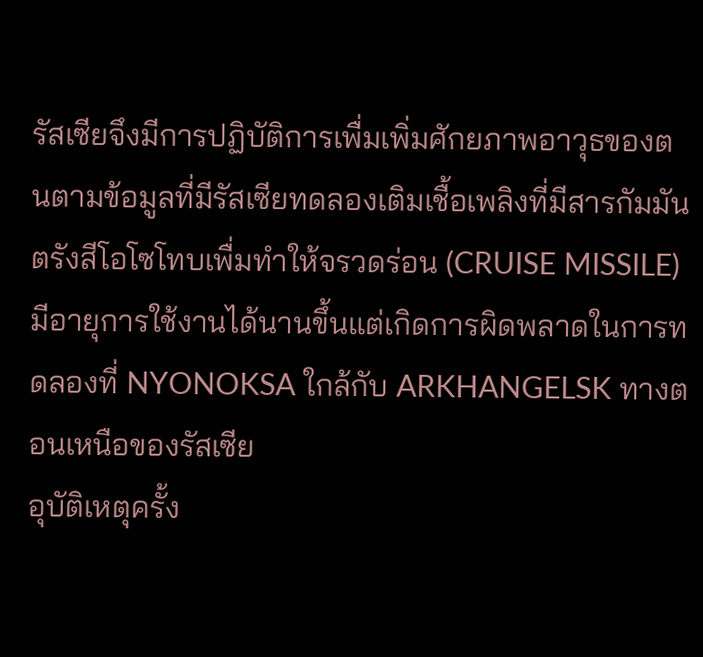รัสเซียจึงมีการปฏิบัติการเพื่มเพิ่มศักยภาพอาวุธของตนตามข้อมูลที่มีรัสเซียทดลองเติมเชื้อเพลิงที่มีสารกัมมันตรังสีโอโซโทบเพื่มทำให้จรวดร่อน (CRUISE MISSILE) มีอายุการใช้งานได้นานขึ้นแต่เกิดการผิดพลาดในการทดลองที่ NYONOKSA ใกล้กับ ARKHANGELSK ทางตอนเหนือของรัสเซีย
อุบัติเหตุครั้ง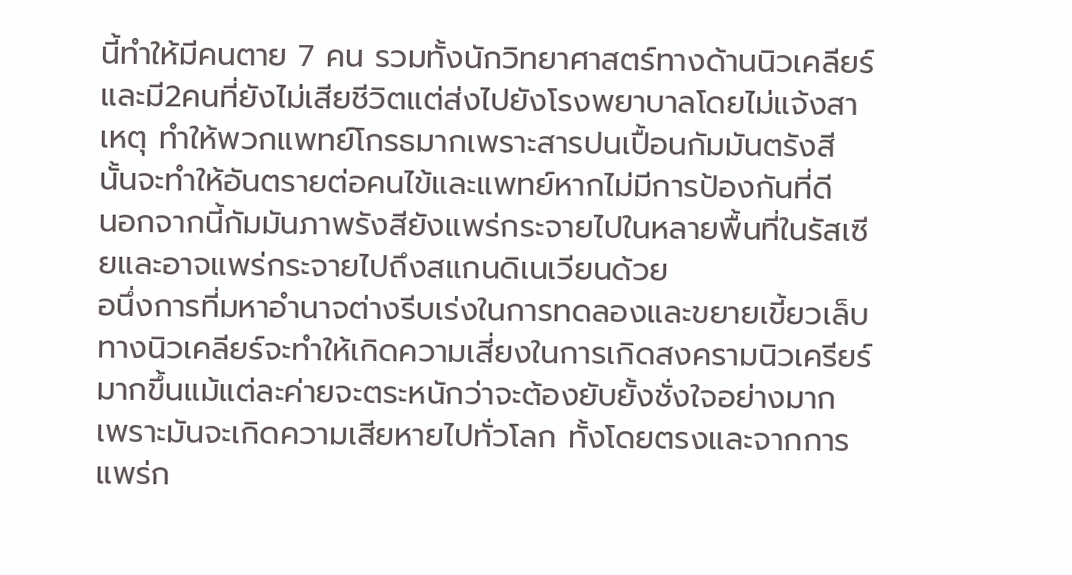นี้ทำให้มีคนตาย 7 คน รวมทั้งนักวิทยาศาสตร์ทางด้านนิวเคลียร์ และมี2คนที่ยังไม่เสียชีวิตแต่ส่งไปยังโรงพยาบาลโดยไม่แจ้งสาเหตุ ทำให้พวกแพทย์โกรธมากเพราะสารปนเปื้อนกัมมันตรังสี นั้นจะทำให้อันตรายต่อคนไข้และแพทย์หากไม่มีการป้องกันที่ดี
นอกจากนี้กัมมันภาพรังสียังแพร่กระจายไปในหลายพื้นที่ในรัสเซียและอาจแพร่กระจายไปถึงสแกนดิเนเวียนด้วย
อนึ่งการที่มหาอำนาจต่างรีบเร่งในการทดลองและขยายเขี้ยวเล็บทางนิวเคลียร์จะทำให้เกิดความเสี่ยงในการเกิดสงครามนิวเครียร์มากขึ้นแม้แต่ละค่ายจะตระหนักว่าจะต้องยับยั้งชั่งใจอย่างมาก เพราะมันจะเกิดความเสียหายไปทั่วโลก ทั้งโดยตรงและจากการแพร่ก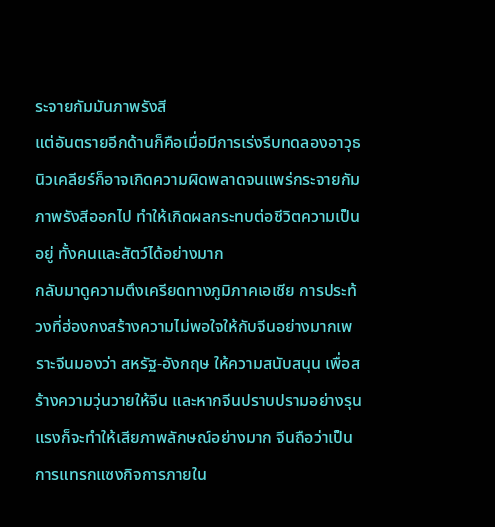ระจายกัมมันภาพรังสี
แต่อันตรายอีกด้านก็คือเมื่อมีการเร่งรีบทดลองอาวุธนิวเคลียร์ก็อาจเกิดความผิดพลาดจนแพร่กระจายกัมภาพรังสีออกไป ทำให้เกิดผลกระทบต่อชีวิตความเป็นอยู่ ทั้งคนและสัตว์ได้อย่างมาก
กลับมาดูความตึงเครียดทางภูมิภาคเอเชีย การประท้วงที่ฮ่องกงสร้างความไม่พอใจให้กับจีนอย่างมากเพราะจีนมองว่า สหรัฐ-อังกฤษ ให้ความสนับสนุน เพื่อสร้างความวุ่นวายให้จีน และหากจีนปราบปรามอย่างรุนแรงก็จะทำให้เสียภาพลักษณ์อย่างมาก จีนถือว่าเป็นการแทรกแซงกิจการภายใน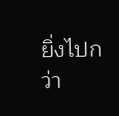ยิ่งไปกว่า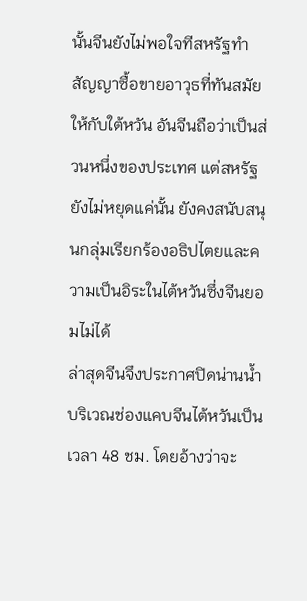นั้นจีนยังไม่พอใจทีสหรัฐทำสัญญาซื้อขายอาวุธที่ทันสมัยให้กับใต้หวัน อันจีนถือว่าเป็นส่วนหนึ่งของประเทศ แต่สหรัฐยังไม่หยุดแค่นั้น ยังคงสนับสนุนกลุ่มเรียกร้องอธิปไตยและความเป็นอิระในไต้หวันซึ่งจีนยอมไม่ได้
ล่าสุดจีนจึงประกาศปิดน่านน้ำบริเวณช่องแคบจีนไต้หวันเป็นเวลา 48 ชม. โดยอ้างว่าจะ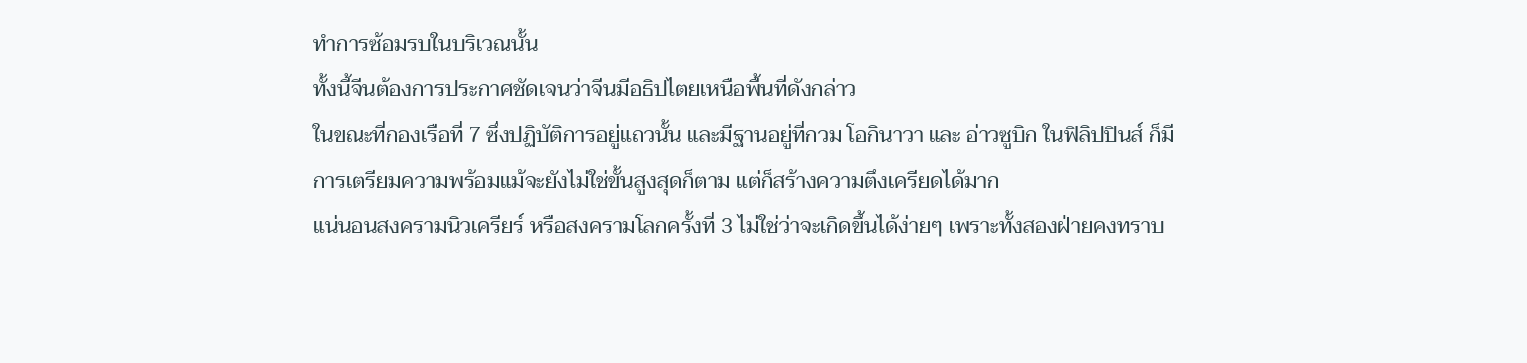ทำการซ้อมรบในบริเวณนั้น
ทั้งนี้จีนต้องการประกาศชัดเจนว่าจีนมีอธิปไตยเหนือพื้นที่ดังกล่าว
ในขณะที่กองเรือที่ 7 ซึ่งปฏิบัติการอยู่แถวนั้น และมีฐานอยู่ที่กวม โอกินาวา และ อ่าวซูบิก ในฟิลิปปินส์ ก็มีการเตรียมความพร้อมแม้จะยังไม่ใช่ขั้นสูงสุดก็ตาม แต่ก็สร้างความตึงเครียดได้มาก
แน่นอนสงครามนิวเครียร์ หรือสงครามโลกครั้งที่ 3 ไม่ใช่ว่าจะเกิดขึ้นได้ง่ายๆ เพราะทั้งสองฝ่ายคงทราบ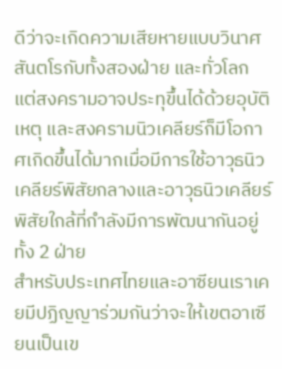ดีว่าจะเกิดความเสียหายแบบวินาศสันตโรกับทั้งสองฝ่าย และทั่วโลก
แต่สงครามอาจประทุขึ้นได้ด้วยอุบัติเหตุ และสงครามนิวเคลียร์ก็มีโอกาศเกิดขึ้นได้มากเมื่อมีการใช้อาวุธนิวเคลียร์พิสัยกลางและอาวุธนิวเคลียร์พิสัยใกล้ที่กำลังมีการพัฒนากันอยู่ทั้ง 2 ฝ่าย
สำหรับประเทศไทยและอาซียนเราเคยมีปฏิญญาร่วมกันว่าจะให้เขตอาเซียนเป็นเข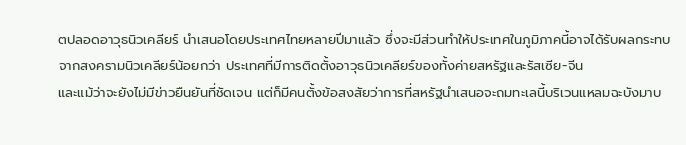ตปลอดอาวุธนิวเคลียร์ นำเสนอโดยประเทศไทยหลายปีมาแล้ว ซึ่งจะมีส่วนทำให้ประเทศในภูมิภาคนี้อาจได้รับผลกระทบจากสงครามนิวเคลียร์น้อยกว่า ประเทศที่มีการติดตั้งอาวุธนิวเคลียร์ของทั้งค่ายสหรัฐและรัสเซีย-จีน
และแม้ว่าจะยังไม่มีข่าวยืนยันที่ชัดเจน แต่ก็มีคนตั้งข้อสงสัยว่าการที่สหรัฐนำเสนอจะถมทะเลนี้บริเวนแหลมฉะบังมาบ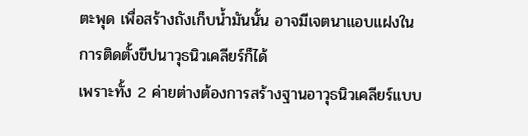ตะพุด เพื่อสร้างถังเก็บน้ำมันนั้น อาจมีเจตนาแอบแฝงในการติดตั้งขีปนาวุธนิวเคลียร์ก็ได้
เพราะทั้ง 2 ค่ายต่างต้องการสร้างฐานอาวุธนิวเคลียร์แบบ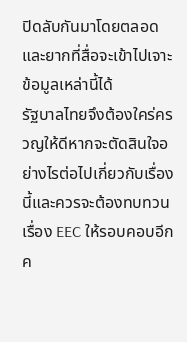ปิดลับกันมาโดยตลอด และยากที่สื่อจะเข้าไปเจาะข้อมูลเหล่านี้ได้
รัฐบาลไทยจึงต้องใคร่ครวญให้ดีหากจะตัดสินใจอย่างไรต่อไปเกี่ยวกับเรื่องนี้และควรจะต้องทบทวนเรื่อง EEC ให้รอบคอบอีกค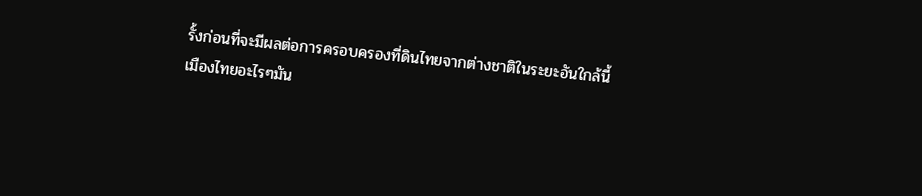รั้งก่อนที่จะมีผลต่อการครอบครองที่ดินไทยจากต่างชาติในระยะอันใกล้นี้
เมืองไทยอะไรๆมัน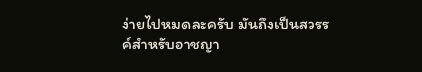ง่ายไปหมดละครับ มันถึงเป็นสวรรค์สำหรับอาชญา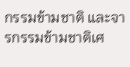กรรมข้ามชาติ และจารกรรมข้ามชาติเศ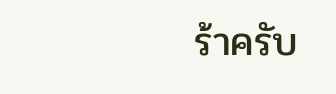ร้าครับ